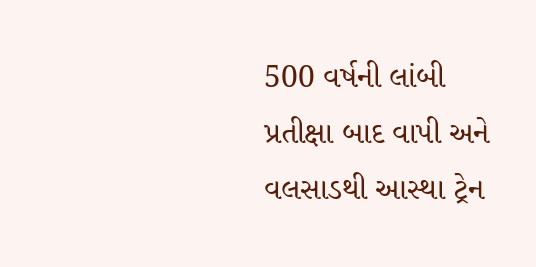500 વર્ષની લાંબી પ્રતીક્ષા બાદ વાપી અને વલસાડથી આસ્થા ટ્રેન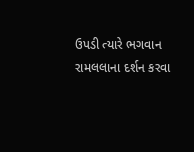ઉપડી ત્યારે ભગવાન રામલલાના દર્શન કરવા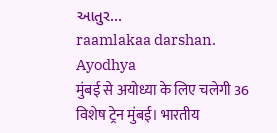આતુર...
raamlakaa darshan. Ayodhya
मुंबई से अयोध्या के लिए चलेगी 36 विशेष ट्रेन मुंबई। भारतीय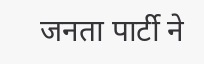जनता पार्टी ने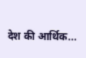देश की आर्थिक...